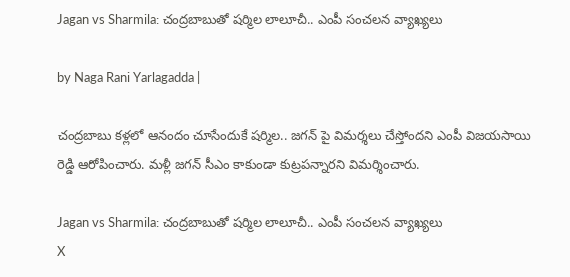Jagan vs Sharmila: చంద్రబాబుతో షర్మిల లాలూచీ.. ఎంపీ సంచలన వ్యాఖ్యలు

by Naga Rani Yarlagadda |

చంద్రబాబు కళ్లలో ఆనందం చూసేందుకే షర్మిల.. జగన్ పై విమర్శలు చేస్తోందని ఎంపీ విజయసాయి రెడ్డి ఆరోపించారు. మళ్లీ జగన్ సీఎం కాకుండా కుట్రపన్నారని విమర్శించారు.

Jagan vs Sharmila: చంద్రబాబుతో షర్మిల లాలూచీ.. ఎంపీ సంచలన వ్యాఖ్యలు
X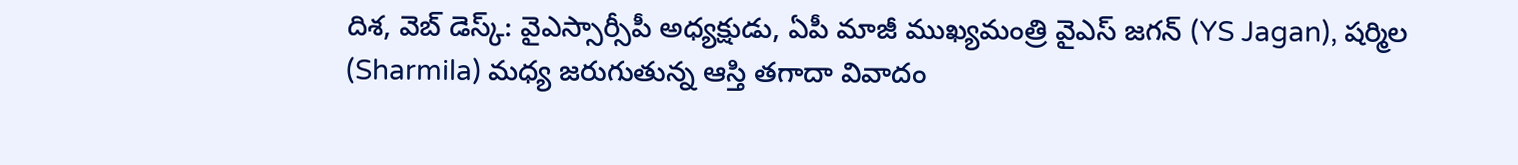దిశ, వెబ్ డెస్క్: వైఎస్సార్సీపీ అధ్యక్షుడు, ఏపీ మాజీ ముఖ్యమంత్రి వైఎస్ జగన్ (YS Jagan), షర్మిల (Sharmila) మధ్య జరుగుతున్న ఆస్తి తగాదా వివాదం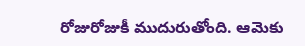రోజురోజుకీ ముదురుతోంది. ఆమెకు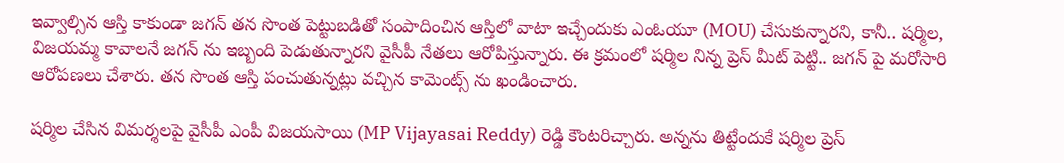ఇవ్వాల్సిన ఆస్తి కాకుండా జగన్ తన సొంత పెట్టుబడితో సంపాదించిన ఆస్తిలో వాటా ఇచ్చేందుకు ఎంఓయూ (MOU) చేసుకున్నారని, కానీ.. షర్మిల, విజయమ్మ కావాలనే జగన్ ను ఇబ్బంది పెడుతున్నారని వైసీపీ నేతలు ఆరోపిస్తున్నారు. ఈ క్రమంలో షర్మిల నిన్న ప్రెస్ మీట్ పెట్టి.. జగన్ పై మరోసారి ఆరోపణలు చేశారు. తన సొంత ఆస్తి పంచుతున్నట్లు వచ్చిన కామెంట్స్ ను ఖండించారు.

షర్మిల చేసిన విమర్శలపై వైసీపీ ఎంపీ విజయసాయి (MP Vijayasai Reddy) రెడ్డి కౌంటరిచ్చారు. అన్నను తిట్టేందుకే షర్మిల ప్రెస్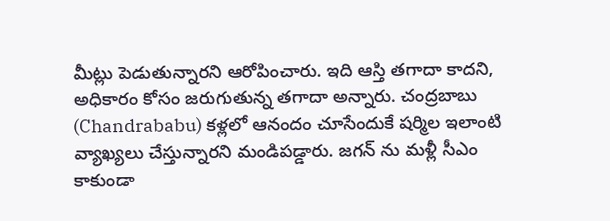మీట్లు పెడుతున్నారని ఆరోపించారు. ఇది ఆస్తి తగాదా కాదని, అధికారం కోసం జరుగుతున్న తగాదా అన్నారు. చంద్రబాబు (Chandrababu) కళ్లలో ఆనందం చూసేందుకే షర్మిల ఇలాంటి వ్యాఖ్యలు చేస్తున్నారని మండిపడ్డారు. జగన్ ను మళ్లీ సీఎం కాకుండా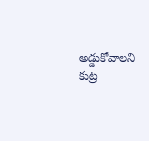అడ్డుకోవాలని కుట్ర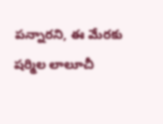పన్నారని, ఈ మేరకు షర్మిల లాలూచీ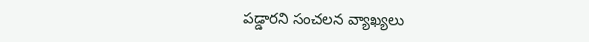పడ్డారని సంచలన వ్యాఖ్యలు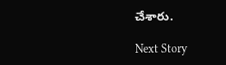చేశారు.

Next Story